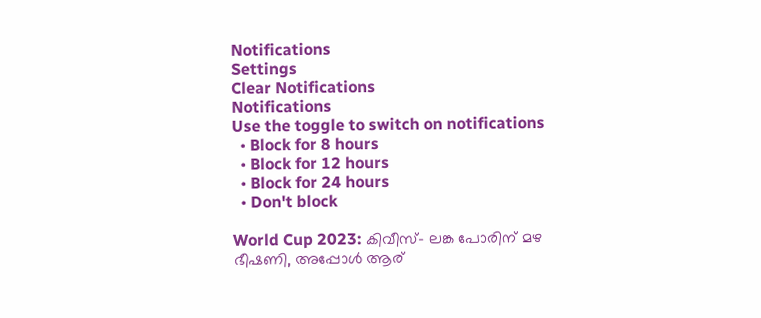Notifications
Settings
Clear Notifications
Notifications
Use the toggle to switch on notifications
  • Block for 8 hours
  • Block for 12 hours
  • Block for 24 hours
  • Don't block

World Cup 2023: കിവീസ്- ലങ്ക പോരിന് മഴ ഭീഷണി, അപ്പോള്‍ ആര്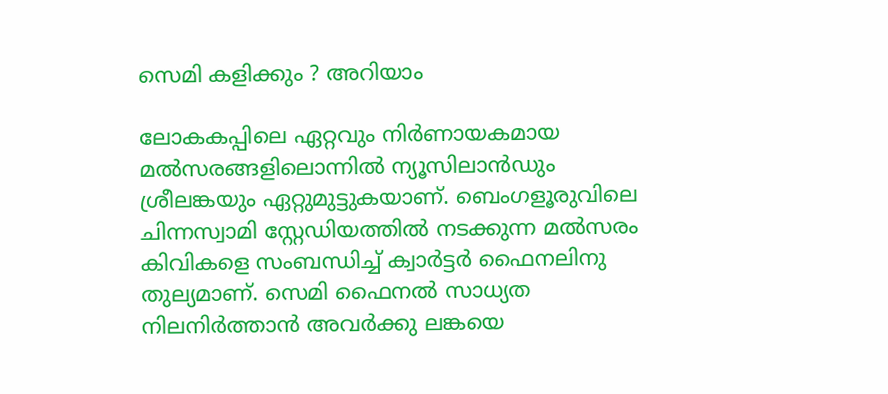സെമി കളിക്കും ? അറിയാം

ലോകകപ്പിലെ ഏറ്റവും നിര്‍ണായകമായ മല്‍സരങ്ങളിലൊന്നില്‍ ന്യൂസിലാന്‍ഡും ശ്രീലങ്കയും ഏറ്റുമുട്ടുകയാണ്. ബെംഗളൂരുവിലെ ചിന്നസ്വാമി സ്റ്റേഡിയത്തില്‍ നടക്കുന്ന മല്‍സരം കിവികളെ സംബന്ധിച്ച് ക്വാര്‍ട്ടര്‍ ഫൈനലിനു തുല്യമാണ്. സെമി ഫൈനല്‍ സാധ്യത നിലനിര്‍ത്താന്‍ അവര്‍ക്കു ലങ്കയെ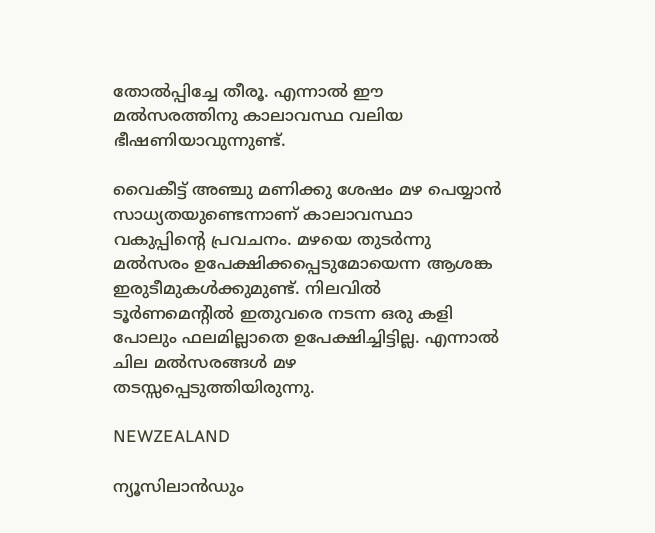തോല്‍പ്പിച്ചേ തീരൂ. എന്നാല്‍ ഈ മല്‍സരത്തിനു കാലാവസ്ഥ വലിയ ഭീഷണിയാവുന്നുണ്ട്.

വൈകീട്ട് അഞ്ചു മണിക്കു ശേഷം മഴ പെയ്യാന്‍ സാധ്യതയുണ്ടെന്നാണ് കാലാവസ്ഥാ വകുപ്പിന്റെ പ്രവചനം. മഴയെ തുടര്‍ന്നു മല്‍സരം ഉപേക്ഷിക്കപ്പെടുമോയെന്ന ആശങ്ക ഇരുടീമുകള്‍ക്കുമുണ്ട്. നിലവില്‍ ടൂര്‍ണമെന്റില്‍ ഇതുവരെ നടന്ന ഒരു കളി പോലും ഫലമില്ലാതെ ഉപേക്ഷിച്ചിട്ടില്ല. എന്നാല്‍ ചില മല്‍സരങ്ങള്‍ മഴ തടസ്സപ്പെടുത്തിയിരുന്നു.

NEWZEALAND

ന്യൂസിലാന്‍ഡും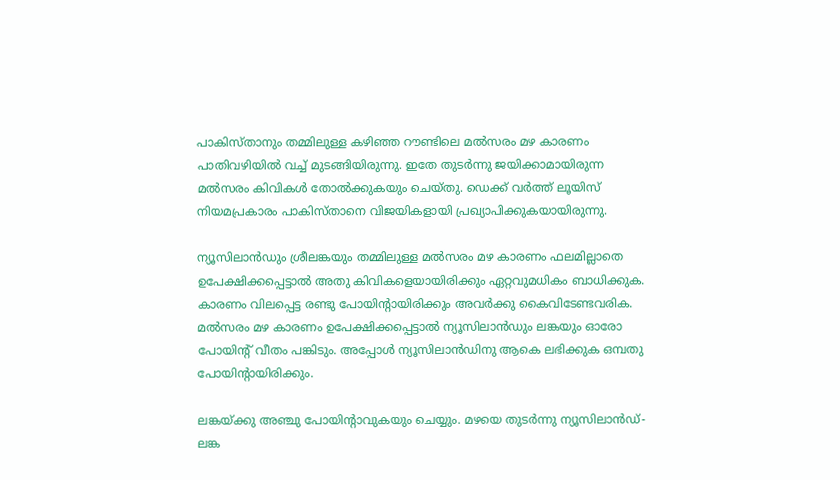പാകിസ്താനും തമ്മിലുള്ള കഴിഞ്ഞ റൗണ്ടിലെ മല്‍സരം മഴ കാരണം പാതിവഴിയില്‍ വച്ച് മുടങ്ങിയിരുന്നു. ഇതേ തുടര്‍ന്നു ജയിക്കാമായിരുന്ന മല്‍സരം കിവികള്‍ തോല്‍ക്കുകയും ചെയ്തു. ഡെക്ക് വര്‍ത്ത് ലൂയിസ് നിയമപ്രകാരം പാകിസ്താനെ വിജയികളായി പ്രഖ്യാപിക്കുകയായിരുന്നു.

ന്യൂസിലാന്‍ഡും ശ്രീലങ്കയും തമ്മിലുള്ള മല്‍സരം മഴ കാരണം ഫലമില്ലാതെ ഉപേക്ഷിക്കപ്പെട്ടാല്‍ അതു കിവികളെയായിരിക്കും ഏറ്റവുമധികം ബാധിക്കുക. കാരണം വിലപ്പെട്ട രണ്ടു പോയിന്റായിരിക്കും അവര്‍ക്കു കൈവിടേണ്ടവരിക. മല്‍സരം മഴ കാരണം ഉപേക്ഷിക്കപ്പെട്ടാല്‍ ന്യൂസിലാന്‍ഡും ലങ്കയും ഓരോ പോയിന്റ് വീതം പങ്കിടും. അപ്പോള്‍ ന്യൂസിലാന്‍ഡിനു ആകെ ലഭിക്കുക ഒമ്പതു പോയിന്റായിരിക്കും.

ലങ്കയ്ക്കു അഞ്ചു പോയിന്റാവുകയും ചെയ്യും. മഴയെ തുടര്‍ന്നു ന്യൂസിലാന്‍ഡ്-ലങ്ക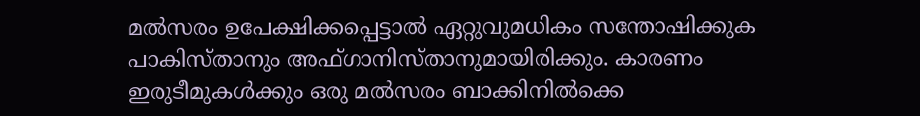മല്‍സരം ഉപേക്ഷിക്കപ്പെട്ടാല്‍ ഏറ്റുവുമധികം സന്തോഷിക്കുക പാകിസ്താനും അഫ്ഗാനിസ്താനുമായിരിക്കും. കാരണം ഇരുടീമുകള്‍ക്കും ഒരു മല്‍സരം ബാക്കിനില്‍ക്കെ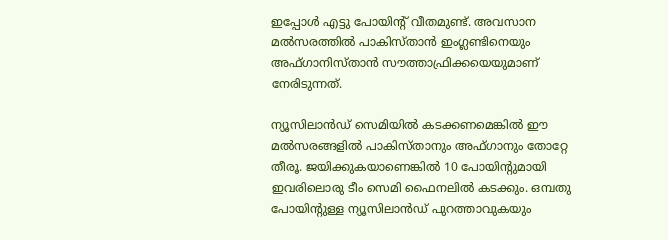ഇപ്പോള്‍ എട്ടു പോയിന്റ് വീതമുണ്ട്. അവസാന മല്‍സരത്തില്‍ പാകിസ്താന്‍ ഇംഗ്ലണ്ടിനെയും അഫ്ഗാനിസ്താന്‍ സൗത്താഫ്രിക്കയെയുമാണ് നേരിടുന്നത്.

ന്യൂസിലാന്‍ഡ് സെമിയില്‍ കടക്കണമെങ്കില്‍ ഈ മല്‍സരങ്ങളില്‍ പാകിസ്താനും അഫ്ഗാനും തോറ്റേ തീരൂ. ജയിക്കുകയാണെങ്കില്‍ 10 പോയിന്റുമായി ഇവരിലൊരു ടീം സെമി ഫൈനലില്‍ കടക്കും. ഒമ്പതു പോയിന്റുള്ള ന്യൂസിലാന്‍ഡ് പുറത്താവുകയും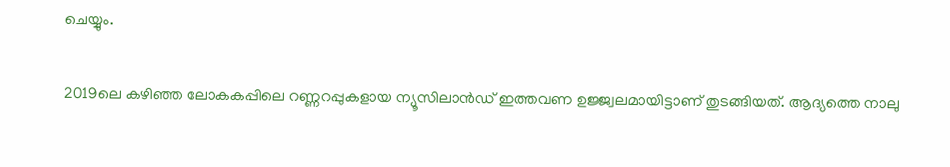ചെയ്യും.

2019ലെ കഴിഞ്ഞ ലോകകപ്പിലെ റണ്ണറപ്പുകളായ ന്യൂസിലാന്‍ഡ് ഇത്തവണ ഉജ്ജ്വലമായിട്ടാണ് തുടങ്ങിയത്. ആദ്യത്തെ നാലു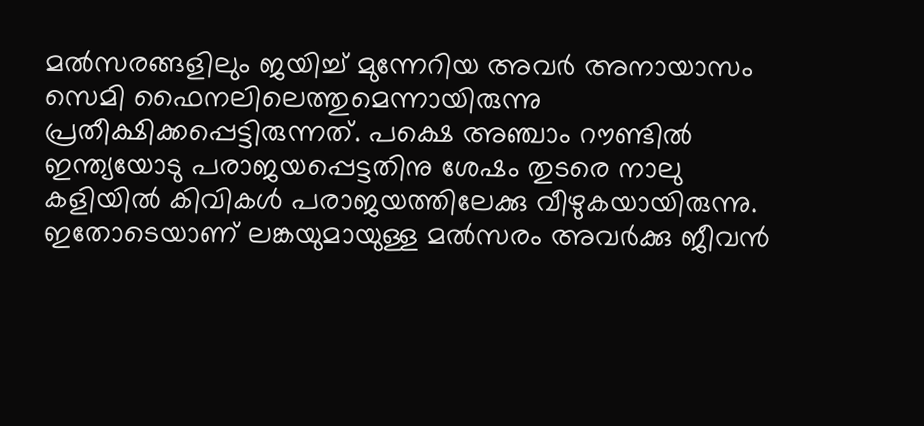മല്‍സരങ്ങളിലും ജയിച്ച് മുന്നേറിയ അവര്‍ അനായാസം സെമി ഫൈനലിലെത്തുമെന്നായിരുന്നു പ്രതീക്ഷിക്കപ്പെട്ടിരുന്നത്. പക്ഷെ അഞ്ചാം റൗണ്ടില്‍ ഇന്ത്യയോടു പരാജയപ്പെട്ടതിനു ശേഷം തുടരെ നാലു കളിയില്‍ കിവികള്‍ പരാജയത്തിലേക്കു വീഴുകയായിരുന്നു. ഇതോടെയാണ് ലങ്കയുമായുള്ള മല്‍സരം അവര്‍ക്കു ജീവന്‍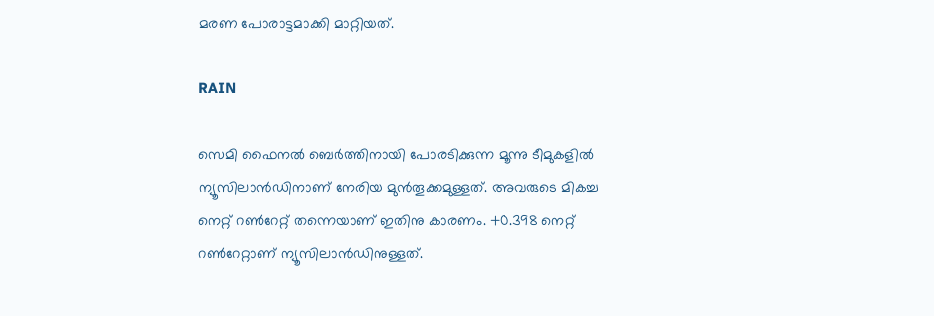മരണ പോരാട്ടമാക്കി മാറ്റിയത്.

RAIN

സെമി ഫൈനല്‍ ബെര്‍ത്തിനായി പോരടിക്കുന്ന മൂന്നു ടീമുകളില്‍ ന്യൂസിലാന്‍ഡിനാണ് നേരിയ മുന്‍തൂക്കമുള്ളത്. അവരുടെ മികച്ച നെറ്റ് റണ്‍റേറ്റ് തന്നെയാണ് ഇതിനു കാരണം. +0.398 നെറ്റ് റണ്‍റേറ്റാണ് ന്യൂസിലാന്‍ഡിനുള്ളത്.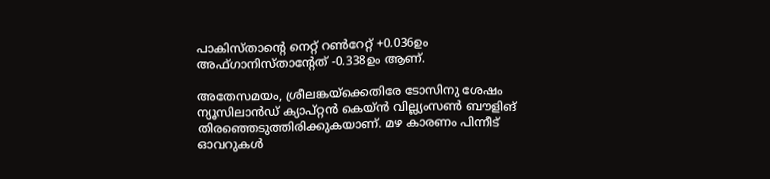പാകിസ്താന്റെ നെറ്റ് റണ്‍റേറ്റ് +0.036ഉം അഫ്ഗാനിസ്താന്റേത് -0.338ഉം ആണ്.

അതേസമയം, ശ്രീലങ്കയ്‌ക്കെതിരേ ടോസിനു ശേഷം ന്യൂസിലാന്‍ഡ് ക്യാപ്റ്റന്‍ കെയ്ന്‍ വില്ല്യംസണ്‍ ബൗളിങ് തിരഞ്ഞെടുത്തിരിക്കുകയാണ്. മഴ കാരണം പിന്നീട് ഓവറുകള്‍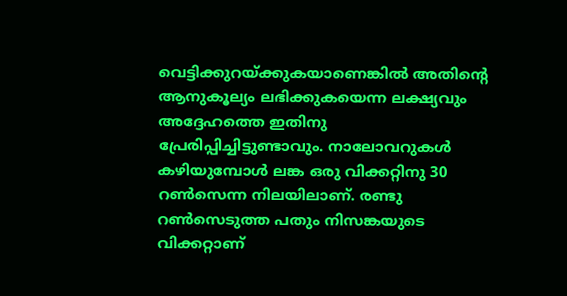വെട്ടിക്കുറയ്ക്കുകയാണെങ്കില്‍ അതിന്റെ ആനുകൂല്യം ലഭിക്കുകയെന്ന ലക്ഷ്യവും അദ്ദേഹത്തെ ഇതിനു പ്രേരിപ്പിച്ചിട്ടുണ്ടാവും. നാലോവറുകള്‍ കഴിയുമ്പോള്‍ ലങ്ക ഒരു വിക്കറ്റിനു 30 റണ്‍സെന്ന നിലയിലാണ്. രണ്ടു റണ്‍സെടുത്ത പതും നിസങ്കയുടെ വിക്കറ്റാണ്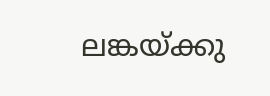ലങ്കയ്ക്കു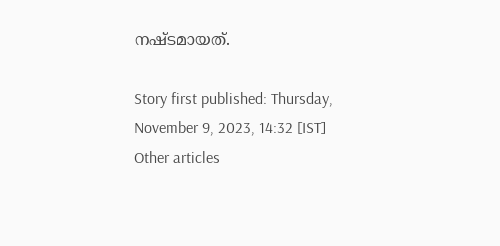നഷ്ടമായത്.

Story first published: Thursday, November 9, 2023, 14:32 [IST]
Other articles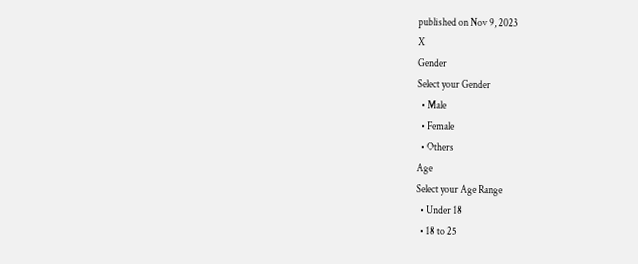published on Nov 9, 2023
X
Gender
Select your Gender
  • Male
  • Female
  • Others
Age
Select your Age Range
  • Under 18
  • 18 to 25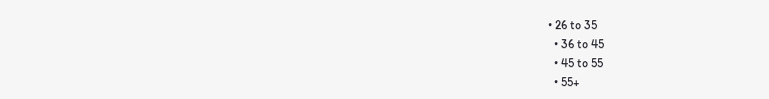• 26 to 35
  • 36 to 45
  • 45 to 55
  • 55+